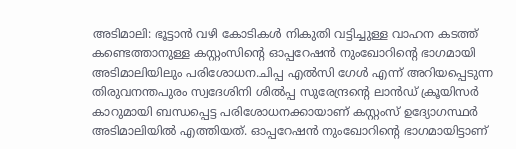അടിമാലി: ഭൂട്ടാൻ വഴി കോടികൾ നികുതി വട്ടിച്ചുള്ള വാഹന കടത്ത് കണ്ടെത്താനുള്ള കസ്റ്റംസിന്റെ ഓപ്പറേഷൻ നുംഖോറിന്റെ ഭാഗമായി അടിമാലിയിലും പരിശോധന.ചിപ്പ എൽസി ഗേൾ എന്ന് അറിയപ്പെടുന്ന തിരുവനന്തപുരം സ്വദേശിനി ശിൽപ്പ സുരേന്ദ്രന്റെ ലാൻഡ് ക്രൂയിസർ കാറുമായി ബന്ധപ്പെട്ട പരിശോധനക്കായാണ് കസ്റ്റംസ് ഉദ്യോഗസ്ഥർ അടിമാലിയിൽ എത്തിയത്. ഓപ്പറേഷൻ നുംഖോറിൻ്റെ ഭാഗമായിട്ടാണ്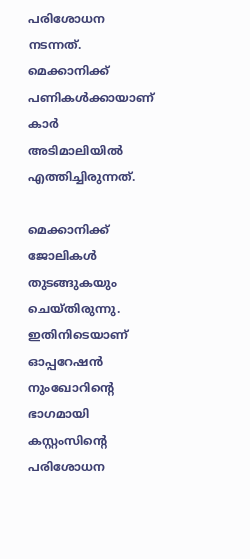പരിശോധന നടന്നത്. മെക്കാനിക്ക് പണികൾക്കായാണ് കാർ അടിമാലിയിൽ എത്തിച്ചിരുന്നത്.

മെക്കാനിക്ക് ജോലികൾ തുടങ്ങുകയും ചെയ്തിരുന്നു. ഇതിനിടെയാണ് ഓപ്പറേഷൻ നുംഖോറിന്റെ ഭാഗമായി കസ്റ്റംസിന്റെ പരിശോധന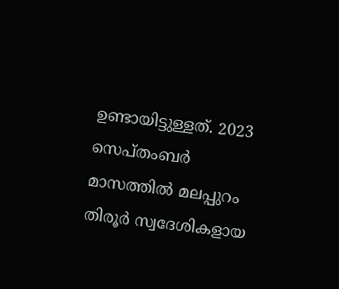ഉണ്ടായിട്ടുള്ളത്. 2023 സെപ്തംബർ മാസത്തിൽ മലപ്പുറം തിരൂർ സ്വദേശികളായ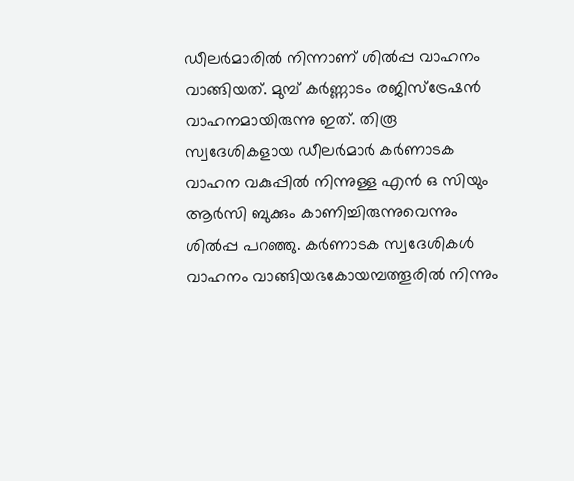ഡീലർമാരിൽ നിന്നാണ് ശിൽപ്പ വാഹനം വാങ്ങിയത്. മുമ്പ് കർണ്ണാടം രജിസ്ട്രേഷൻ വാഹനമായിരുന്നു ഇത്. തിരൂ സ്വദേശികളായ ഡീലർമാർ കർണാടക വാഹന വകുപ്പിൽ നിന്നുള്ള എൻ ഒ സിയും ആർസി ബുക്കും കാണിച്ചിരുന്നുവെന്നും ശിൽപ്പ പറഞ്ഞു. കർണാടക സ്വദേശികൾ വാഹനം വാങ്ങിയഭകോയമ്പത്തൂരിൽ നിന്നും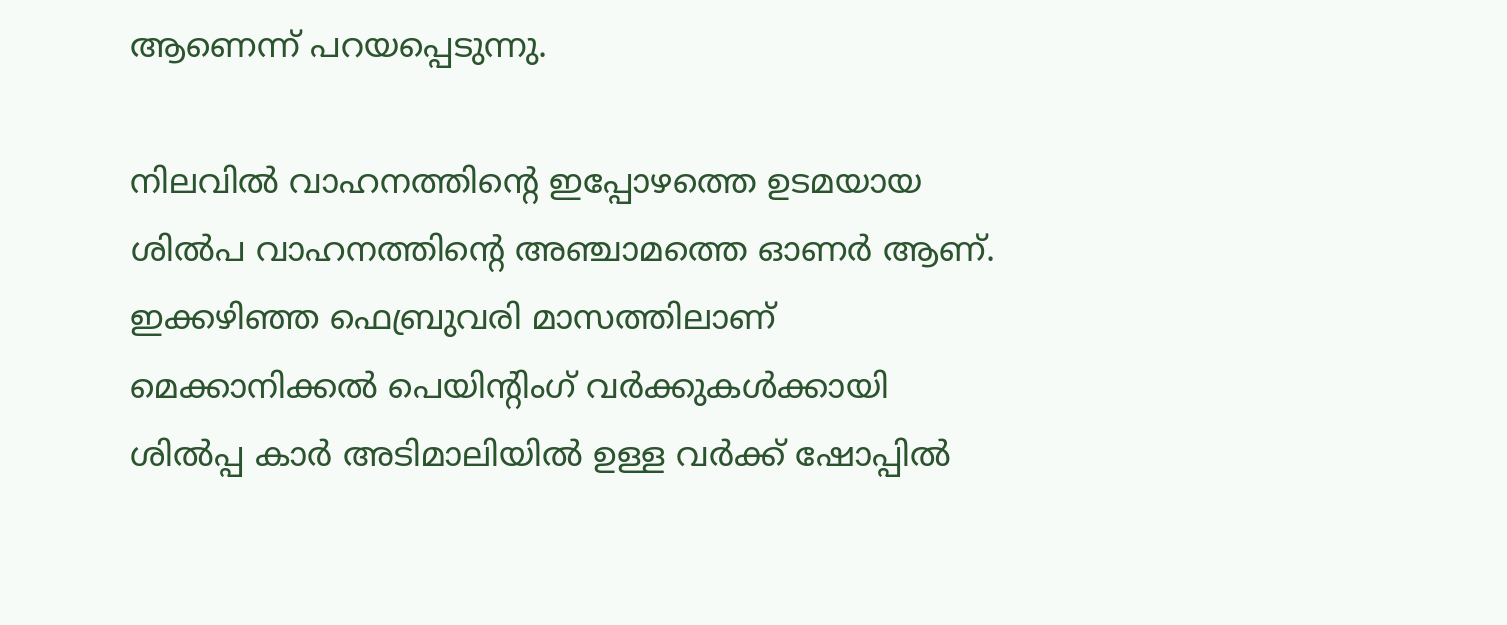ആണെന്ന് പറയപ്പെടുന്നു.

നിലവിൽ വാഹനത്തിൻ്റെ ഇപ്പോഴത്തെ ഉടമയായ ശിൽപ വാഹനത്തിന്റെ അഞ്ചാമത്തെ ഓണർ ആണ്. ഇക്കഴിഞ്ഞ ഫെബ്രുവരി മാസത്തിലാണ് മെക്കാനിക്കൽ പെയിന്റിംഗ് വർക്കുകൾക്കായി ശിൽപ്പ കാർ അടിമാലിയിൽ ഉള്ള വർക്ക് ഷോപ്പിൽ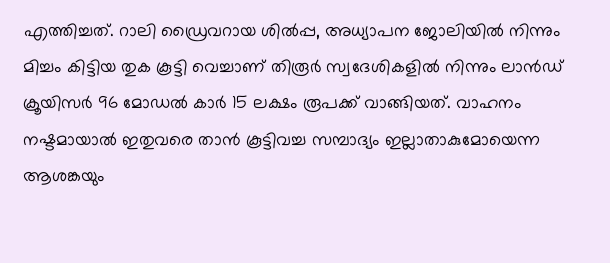എത്തിച്ചത്. റാലി ഡ്രൈവറായ ശിൽപ്പ, അധ്യാപന ജോലിയിൽ നിന്നും മിച്ചം കിട്ടിയ തുക കൂട്ടി വെച്ചാണ് തിരൂർ സ്വദേശികളിൽ നിന്നും ലാൻഡ് ക്രൂയിസർ 96 മോഡൽ കാർ 15 ലക്ഷം രൂപക്ക് വാങ്ങിയത്. വാഹനം നഷ്ടമായാൽ ഇതുവരെ താൻ കൂട്ടിവച്ച സമ്പാദ്യം ഇല്ലാതാകുമോയെന്ന ആശങ്കയും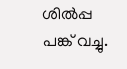ശിൽപ്പ പങ്ക് വച്ചു.